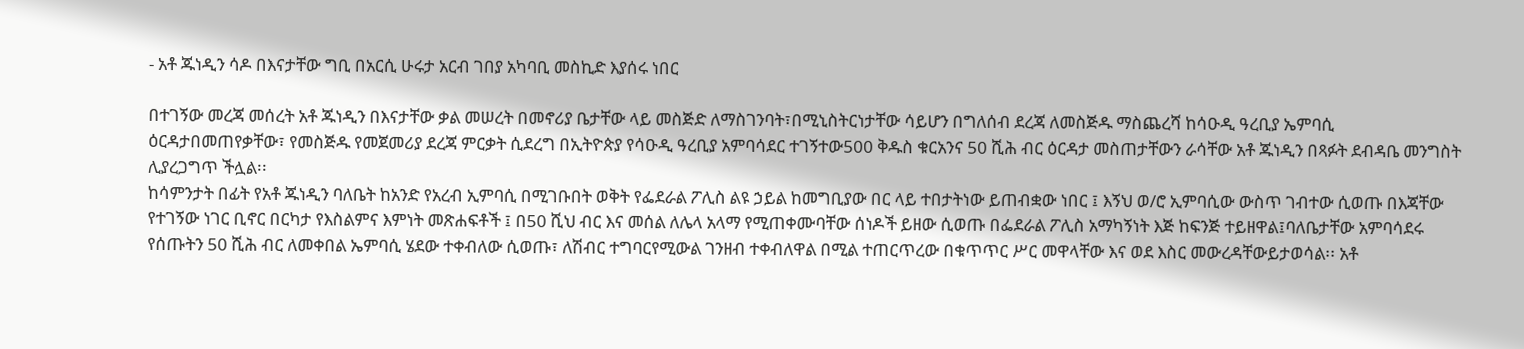- አቶ ጁነዲን ሳዶ በእናታቸው ግቢ በአርሲ ሁሩታ አርብ ገበያ አካባቢ መስኪድ እያሰሩ ነበር

በተገኝው መረጃ መሰረት አቶ ጁነዲን በእናታቸው ቃል መሠረት በመኖሪያ ቤታቸው ላይ መስጅድ ለማስገንባት፣በሚኒስትርነታቸው ሳይሆን በግለሰብ ደረጃ ለመስጅዱ ማስጨረሻ ከሳዑዲ ዓረቢያ ኤምባሲ ዕርዳታበመጠየቃቸው፣ የመስጅዱ የመጀመሪያ ደረጃ ምርቃት ሲደረግ በኢትዮጵያ የሳዑዲ ዓረቢያ አምባሳደር ተገኝተው500 ቅዱስ ቁርአንና 50 ሺሕ ብር ዕርዳታ መስጠታቸውን ራሳቸው አቶ ጁነዲን በጻፉት ደብዳቤ መንግስት ሊያረጋግጥ ችሏል፡፡
ከሳምንታት በፊት የአቶ ጁነዲን ባለቤት ከአንድ የአረብ ኢምባሲ በሚገቡበት ወቅት የፌደራል ፖሊስ ልዩ ኃይል ከመግቢያው በር ላይ ተበታትነው ይጠብቋው ነበር ፤ እኝህ ወ/ሮ ኢምባሲው ውስጥ ገብተው ሲወጡ በእጃቸው የተገኝው ነገር ቢኖር በርካታ የእስልምና እምነት መጽሐፍቶች ፤ በ50 ሺህ ብር እና መሰል ለሌላ አላማ የሚጠቀሙባቸው ሰነዶች ይዘው ሲወጡ በፌደራል ፖሊስ አማካኝነት እጅ ከፍንጅ ተይዘዋል፤ባለቤታቸው አምባሳደሩ የሰጡትን 50 ሺሕ ብር ለመቀበል ኤምባሲ ሄደው ተቀብለው ሲወጡ፣ ለሽብር ተግባርየሚውል ገንዘብ ተቀብለዋል በሚል ተጠርጥረው በቁጥጥር ሥር መዋላቸው እና ወደ እስር መውረዳቸውይታወሳል፡፡ አቶ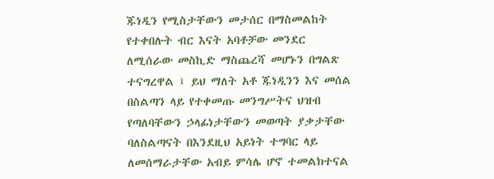ጁነዲን የሚስታቸውን መታሰር በማስመልከት የተቀበሉት ብር እናት አባቶቻው መንደር ለሚሰራው መስኪድ ማስጨረሻ መሆኑን በግልጽ ተናግረዋል ፤ ይህ ማለት አቶ ጁነዲንን እና መሰል በስልጣን ላይ የተቀመጡ መንግሥትና ህዝብ የጣለባቸውን ኃላፊነታቸውን መወጣት ያቃታቸው ባለስልጣናት በእንደዚህ አይነት ተግባር ላይ ለመሰማራታቸው አብይ ምሳሌ ሆኖ ተመልክተናል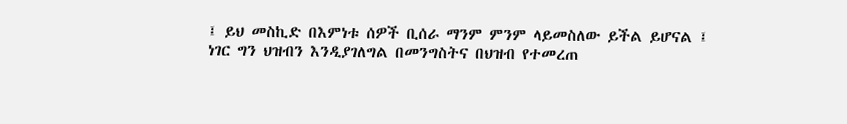፤ ይህ መስኪድ በእምነቱ ሰዎች ቢሰራ ማንም ምንም ላይመስለው ይችል ይሆናል ፤ ነገር ግን ህዝብን እንዲያገለግል በመንግስትና በህዝብ የተመረጠ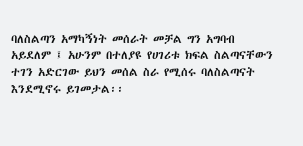ባለስልጣን አማካኝነት መሰራት መቻል ግን አግባብ አይደለም ፤ አሁንም በተለያዩ የሀገሪቱ ክፍል ስልጣናቸውን ተገን አድርገው ይህን መሰል ስራ የሚሰሩ ባለስልጣናት እንደሚኖሩ ይገመታል፡፡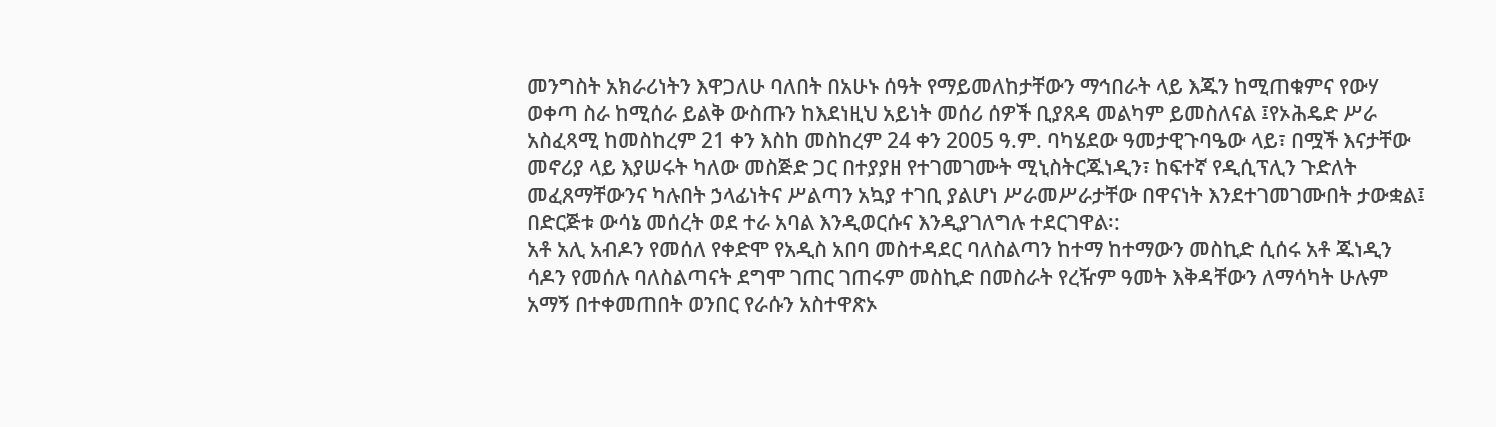መንግስት አክራሪነትን እዋጋለሁ ባለበት በአሁኑ ሰዓት የማይመለከታቸውን ማኅበራት ላይ እጁን ከሚጠቁምና የውሃ ወቀጣ ስራ ከሚሰራ ይልቅ ውስጡን ከእደነዚህ አይነት መሰሪ ሰዎች ቢያጸዳ መልካም ይመስለናል ፤የኦሕዴድ ሥራ አስፈጻሚ ከመስከረም 21 ቀን እስከ መስከረም 24 ቀን 2005 ዓ.ም. ባካሄደው ዓመታዊጉባዔው ላይ፣ በሟች እናታቸው መኖሪያ ላይ እያሠሩት ካለው መስጅድ ጋር በተያያዘ የተገመገሙት ሚኒስትርጁነዲን፣ ከፍተኛ የዲሲፕሊን ጉድለት መፈጸማቸውንና ካሉበት ኃላፊነትና ሥልጣን አኳያ ተገቢ ያልሆነ ሥራመሥራታቸው በዋናነት እንደተገመገሙበት ታውቋል፤ በድርጅቱ ውሳኔ መሰረት ወደ ተራ አባል እንዲወርሱና እንዲያገለግሉ ተደርገዋል፡:
አቶ አሊ አብዶን የመሰለ የቀድሞ የአዲስ አበባ መስተዳደር ባለስልጣን ከተማ ከተማውን መስኪድ ሲሰሩ አቶ ጁነዲን ሳዶን የመሰሉ ባለስልጣናት ደግሞ ገጠር ገጠሩም መስኪድ በመስራት የረዥም ዓመት እቅዳቸውን ለማሳካት ሁሉም አማኝ በተቀመጠበት ወንበር የራሱን አስተዋጽኦ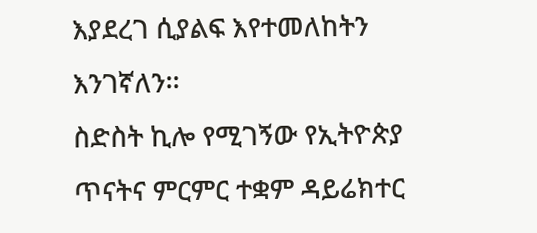እያደረገ ሲያልፍ እየተመለከትን እንገኛለን፡፡
ስድስት ኪሎ የሚገኝው የኢትዮጵያ ጥናትና ምርምር ተቋም ዳይሬክተር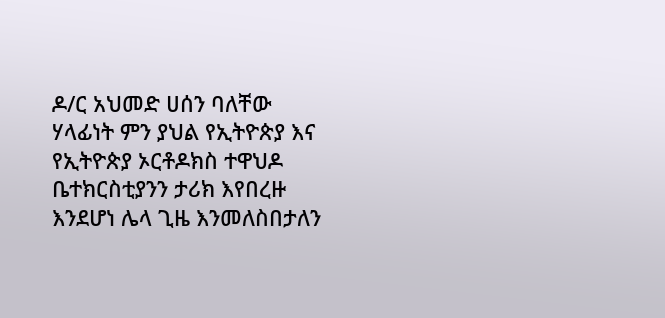ዶ/ር አህመድ ሀሰን ባለቸው ሃላፊነት ምን ያህል የኢትዮጵያ እና የኢትዮጵያ ኦርቶዶክስ ተዋህዶ ቤተክርስቲያንን ታሪክ እየበረዙ እንደሆነ ሌላ ጊዜ እንመለስበታለን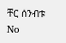ቸር ሰንብቱ
No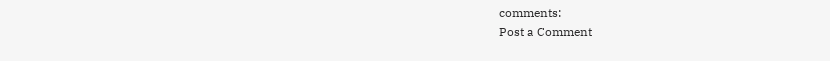comments:
Post a Comment